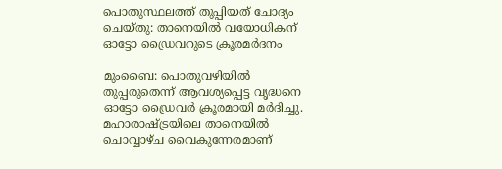പൊതുസ്ഥലത്ത് തുപ്പിയത് ചോദ്യം ചെയ്തു: താനെയിൽ വയോധികന് ഓട്ടോ ഡ്രൈവറുടെ ക്രൂരമർദനം

മുംബൈ: പൊതുവഴിയിൽ തുപ്പരുതെന്ന് ആവശ്യപ്പെട്ട വൃദ്ധനെ ഓട്ടോ ഡ്രൈവർ ക്രൂരമായി മർദിച്ചു. മഹാരാഷ്ട്രയിലെ താനെയിൽ ചൊവ്വാഴ്ച വൈകുന്നേരമാണ്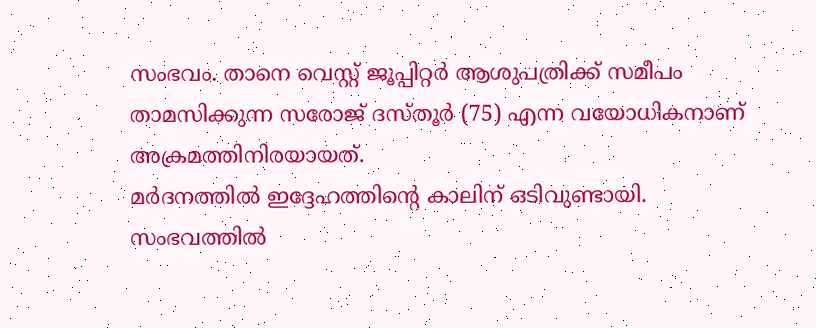സംഭവം. താനെ വെസ്റ്റ് ജൂപ്പിറ്റർ ആശുപത്രിക്ക് സമീപം താമസിക്കുന്ന സരോജ് ദസ്തൂർ (75) എന്ന വയോധികനാണ് അക്രമത്തിനിരയായത്.
മർദനത്തിൽ ഇദ്ദേഹത്തിന്റെ കാലിന് ഒടിവുണ്ടായി. സംഭവത്തിൽ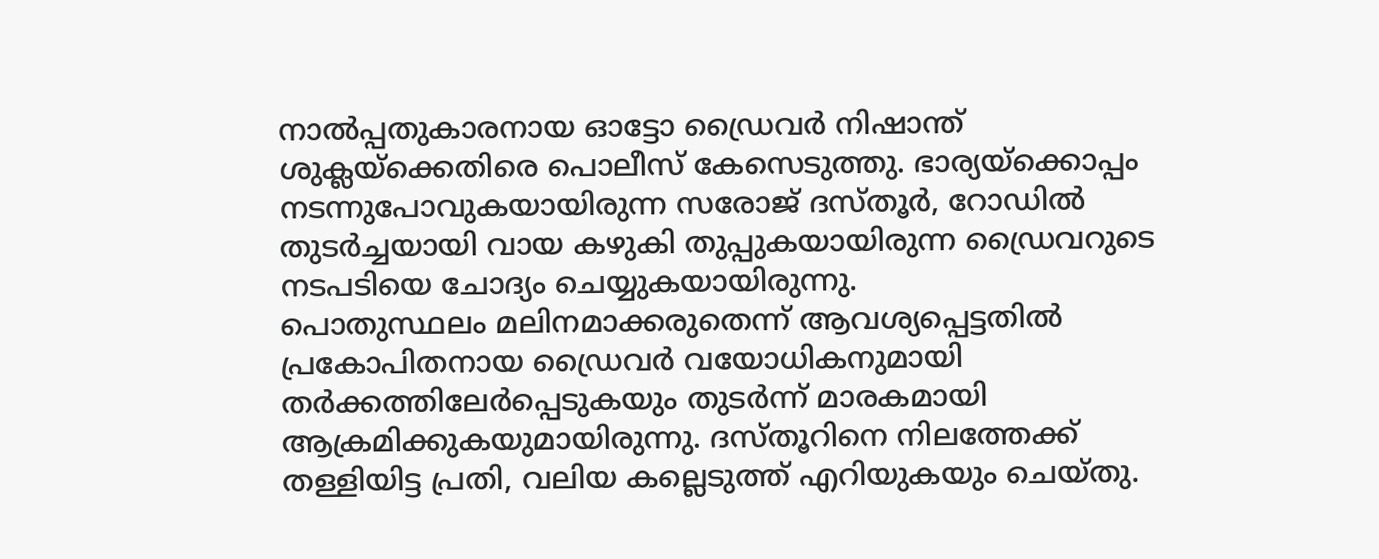നാൽപ്പതുകാരനായ ഓട്ടോ ഡ്രൈവർ നിഷാന്ത് ശുക്ലയ്ക്കെതിരെ പൊലീസ് കേസെടുത്തു. ഭാര്യയ്ക്കൊപ്പം നടന്നുപോവുകയായിരുന്ന സരോജ് ദസ്തൂർ, റോഡിൽ തുടർച്ചയായി വായ കഴുകി തുപ്പുകയായിരുന്ന ഡ്രൈവറുടെ നടപടിയെ ചോദ്യം ചെയ്യുകയായിരുന്നു.
പൊതുസ്ഥലം മലിനമാക്കരുതെന്ന് ആവശ്യപ്പെട്ടതിൽ പ്രകോപിതനായ ഡ്രൈവർ വയോധികനുമായി തർക്കത്തിലേർപ്പെടുകയും തുടർന്ന് മാരകമായി ആക്രമിക്കുകയുമായിരുന്നു. ദസ്തൂറിനെ നിലത്തേക്ക് തള്ളിയിട്ട പ്രതി, വലിയ കല്ലെടുത്ത് എറിയുകയും ചെയ്തു.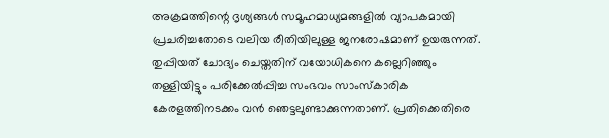അക്രമത്തിന്റെ ദൃശ്യങ്ങൾ സമൂഹമാധ്യമങ്ങളിൽ വ്യാപകമായി പ്രചരിച്ചതോടെ വലിയ രീതിയിലുള്ള ജനരോഷമാണ് ഉയരുന്നത്.
തുപ്പിയത് ചോദ്യം ചെയ്തതിന് വയോധികനെ കല്ലെറിഞ്ഞും തള്ളിയിട്ടും പരിക്കേൽപ്പിച്ച സംഭവം സാംസ്കാരിക കേരളത്തിനടക്കം വൻ ഞെട്ടലുണ്ടാക്കുന്നതാണ്. പ്രതിക്കെതിരെ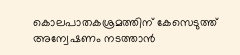കൊലപാതകശ്രമത്തിന് കേസെടുത്ത് അന്വേഷണം നടത്താൻ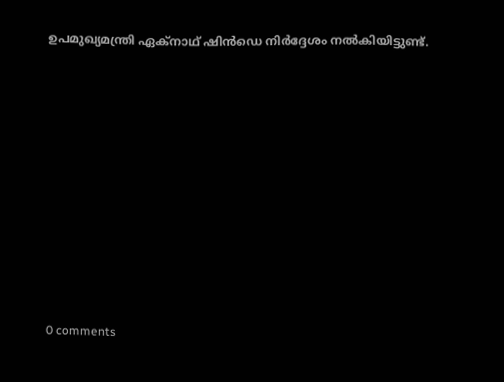ഉപമുഖ്യമന്ത്രി ഏക്നാഥ് ഷിൻഡെ നിർദ്ദേശം നൽകിയിട്ടുണ്ട്.










0 comments